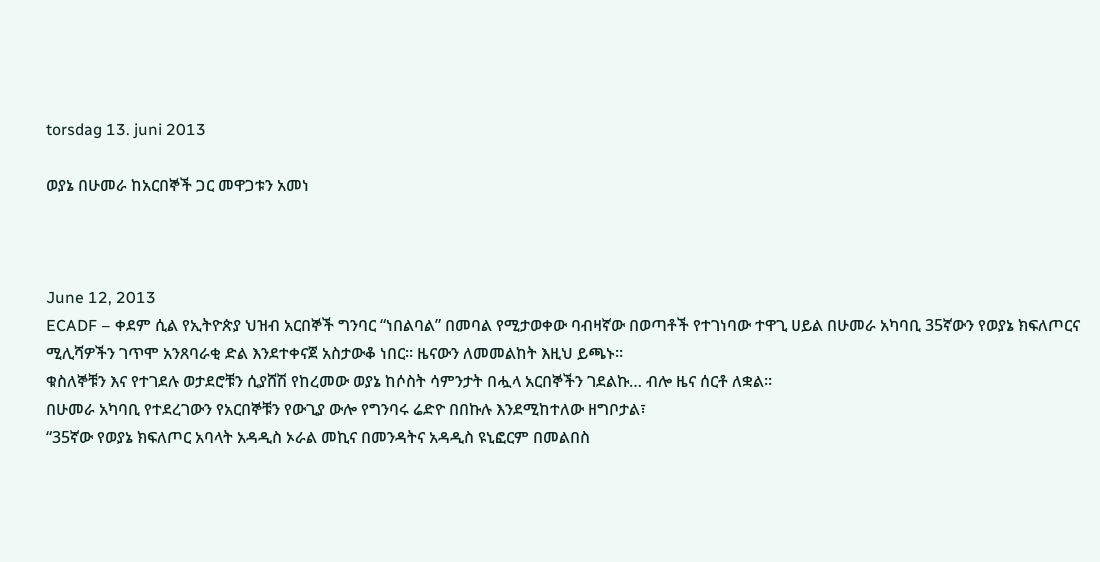torsdag 13. juni 2013

ወያኔ በሁመራ ከአርበኞች ጋር መዋጋቱን አመነ



June 12, 2013
ECADF – ቀደም ሲል የኢትዮጵያ ህዝብ አርበኞች ግንባር “ነበልባል” በመባል የሚታወቀው ባብዛኛው በወጣቶች የተገነባው ተዋጊ ሀይል በሁመራ አካባቢ 35ኛውን የወያኔ ክፍለጦርና ሚሊሻዎችን ገጥሞ አንጸባራቂ ድል እንደተቀናጀ አስታውቆ ነበር። ዜናውን ለመመልከት እዚህ ይጫኑ።
ቁስለኞቹን እና የተገደሉ ወታደሮቹን ሲያሸሽ የከረመው ወያኔ ከሶስት ሳምንታት በሗላ አርበኞችን ገደልኩ… ብሎ ዜና ሰርቶ ለቋል።
በሁመራ አካባቢ የተደረገውን የአርበኞቹን የውጊያ ውሎ የግንባሩ ሬድዮ በበኩሉ እንደሚከተለው ዘግቦታል፣
“35ኛው የወያኔ ክፍለጦር አባላት አዳዲስ ኦራል መኪና በመንዳትና አዳዲስ ዩኒፎርም በመልበስ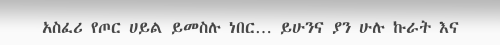አስፈሪ የጦር ሀይል ይመስሉ ነበር… ይሁንና ያን ሁሉ ኩራት እና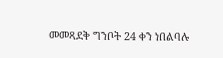መመጻደቅ ግንቦት 24 ቀን ነበልባሉ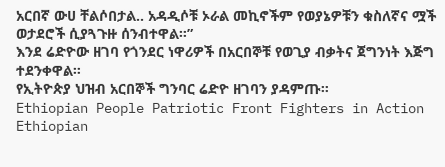አርበኛ ውሀ ቸልሶበታል.. አዳዲሶቹ ኦራል መኪኖችም የወያኔዎቹን ቁስለኛና ሟች ወታደሮች ሲያጓጉዙ ሰንብተዋል።”
እንደ ሬድዮው ዘገባ የጎንደር ነዋሪዎች በአርበኞቹ የወጊያ ብቃትና ጀግንነት እጅግ ተደንቀዋል።
የኢትዮጵያ ህዝብ አርበኞች ግንባር ሬድዮ ዘገባን ያዳምጡ።
Ethiopian People Patriotic Front Fighters in Action
Ethiopian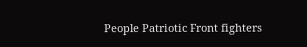People Patriotic Front fighters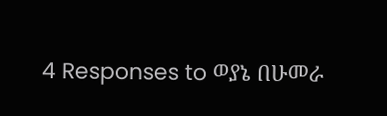4 Responses to ወያኔ በሁመራ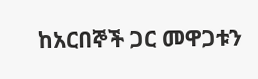ከአርበኞች ጋር መዋጋቱን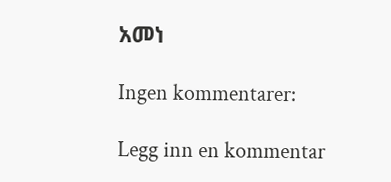አመነ

Ingen kommentarer:

Legg inn en kommentar